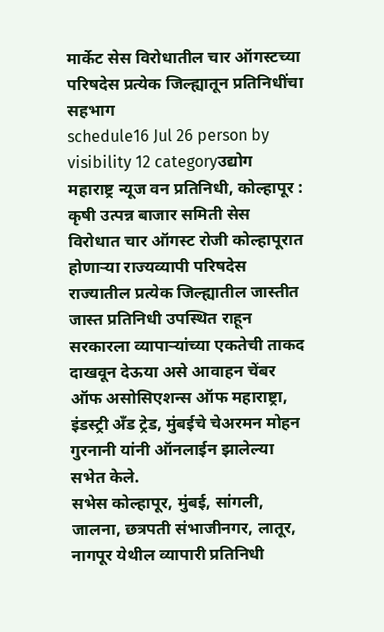मार्केट सेस विरोधातील चार ऑगस्टच्या परिषदेस प्रत्येक जिल्ह्यातून प्रतिनिधींचा सहभाग
schedule16 Jul 26 person by visibility 12 categoryउद्योग
महाराष्ट्र न्यूज वन प्रतिनिधी, कोल्हापूर : कृषी उत्पन्न बाजार समिती सेस विरोधात चार ऑगस्ट रोजी कोल्हापूरात होणाऱ्या राज्यव्यापी परिषदेस राज्यातील प्रत्येक जिल्ह्यातील जास्तीत जास्त प्रतिनिधी उपस्थित राहून सरकारला व्यापाऱ्यांच्या एकतेची ताकद दाखवून देऊया असे आवाहन चेंबर ऑफ असोसिएशन्स ऑफ महाराष्ट्रा, इंडस्ट्री अँड ट्रेड, मुंबईचे चेअरमन मोहन गुरनानी यांनी ऑनलाईन झालेल्या सभेत केले.
सभेस कोल्हापूर, मुंबई, सांगली, जालना, छत्रपती संभाजीनगर, लातूर, नागपूर येथील व्यापारी प्रतिनिधी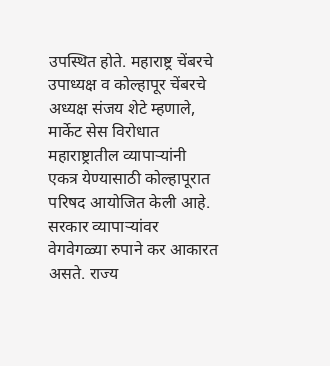उपस्थित होते. महाराष्ट्र चेंबरचे उपाध्यक्ष व कोल्हापूर चेंबरचे अध्यक्ष संजय शेटे म्हणाले, मार्केट सेस विरोधात महाराष्ट्रातील व्यापाऱ्यांनी एकत्र येण्यासाठी कोल्हापूरात परिषद आयोजित केली आहे. सरकार व्यापाऱ्यांवर वेगवेगळ्या रुपाने कर आकारत असते. राज्य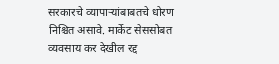सरकारचे व्यापाऱ्यांबाबतचे धोरण निश्चित असावे. मार्केट सेससोबत व्यवसाय कर देखील रद्द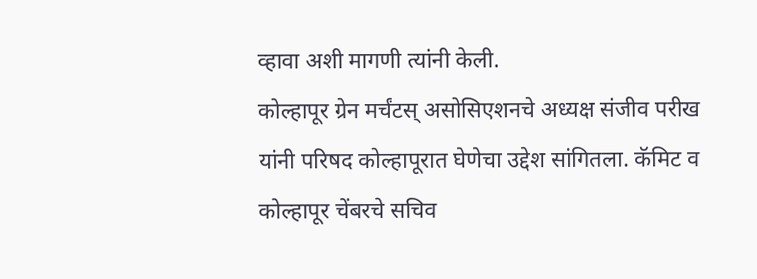व्हावा अशी मागणी त्यांनी केली.
कोल्हापूर ग्रेन मर्चंटस् असोसिएशनचे अध्यक्ष संजीव परीख यांनी परिषद कोल्हापूरात घेणेचा उद्देश सांगितला. कॅमिट व कोल्हापूर चेंबरचे सचिव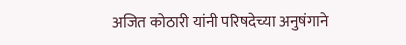अजित कोठारी यांनी परिषदेच्या अनुषंगाने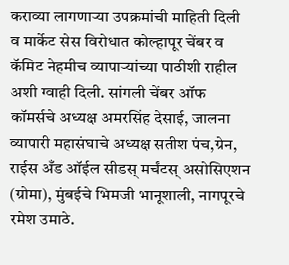कराव्या लागणाऱ्या उपक्रमांची माहिती दिली व मार्केट सेस विरोधात कोल्हापूर चेंबर व कॅमिट नेहमीच व्यापाऱ्यांच्या पाठीशी राहील अशी ग्वाही दिली. सांगली चेंबर ऑफ कॉमर्सचे अध्यक्ष अमरसिंह देसाई, जालना व्यापारी महासंघाचे अध्यक्ष सतीश पंच,ग्रेन, राईस अँड ऑईल सीडस् मर्चंटस् असोसिएशन (ग्रोमा), मुंबईचे भिमजी भानूशाली, नागपूरचे रमेश उमाठे.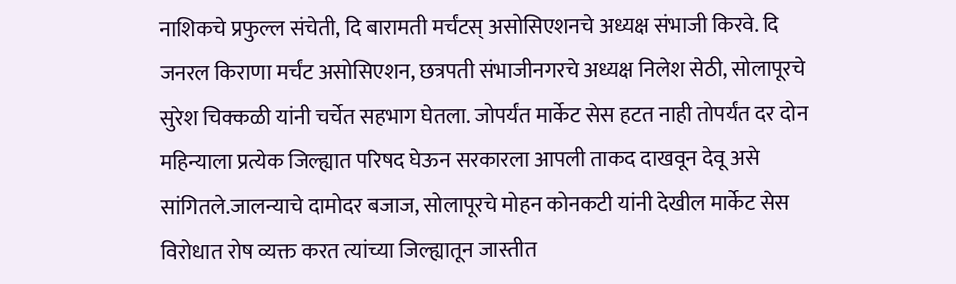नाशिकचे प्रफुल्ल संचेती, दि बारामती मर्चंटस् असोसिएशनचे अध्यक्ष संभाजी किरवे. दि जनरल किराणा मर्चंट असोसिएशन, छत्रपती संभाजीनगरचे अध्यक्ष निलेश सेठी, सोलापूरचे सुरेश चिक्कळी यांनी चर्चेत सहभाग घेतला. जोपर्यंत मार्केट सेस हटत नाही तोपर्यंत दर दोन महिन्याला प्रत्येक जिल्ह्यात परिषद घेऊन सरकारला आपली ताकद दाखवून देवू असे सांगितले.जालन्याचे दामोदर बजाज, सोलापूरचे मोहन कोनकटी यांनी देखील मार्केट सेस विरोधात रोष व्यक्त करत त्यांच्या जिल्ह्यातून जास्तीत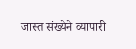जास्त संख्येने व्यापारी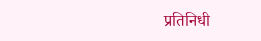प्रतिनिधी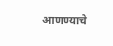आणण्याचे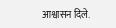आश्वासन दिले.